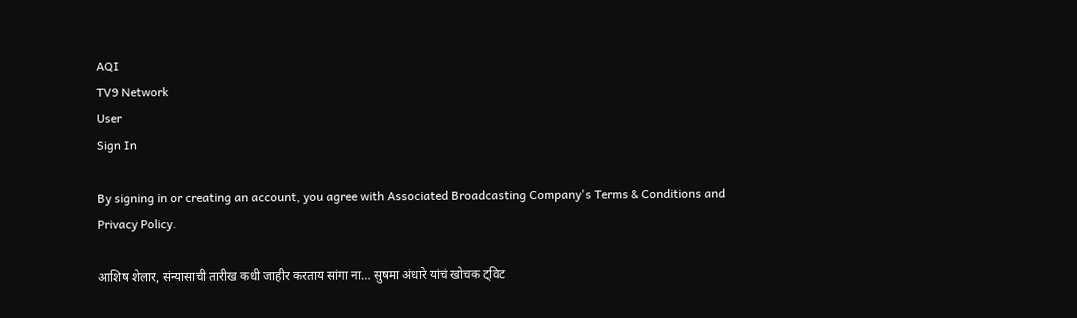AQI
TV9 Network
User
Sign In

By signing in or creating an account, you agree with Associated Broadcasting Company's Terms & Conditions and Privacy Policy.

आशिष शेलार, संन्यासाची तारीख कधी जाहीर करताय सांगा ना… सुषमा अंधारे यांचं खोचक ट्विट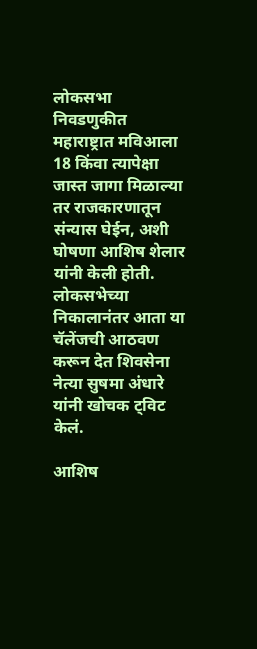लोकसभा निवडणुकीत महाराष्ट्रात मविआला 18 किंवा त्यापेक्षा जास्त जागा मिळाल्या तर राजकारणातून संन्यास घेईन, अशी घोषणा आशिष शेलार यांनी केली होती. लोकसभेच्या निकालानंतर आता या चॅलेंजची आठवण करून देत शिवसेना नेत्या सुषमा अंधारे यांनी खोचक ट्विट केलं.

आशिष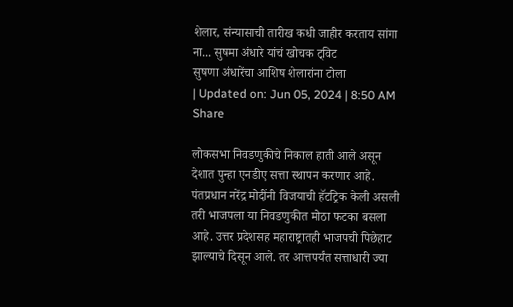शेलार, संन्यासाची तारीख कधी जाहीर करताय सांगा ना... सुषमा अंधारे यांचं खोचक ट्विट
सुषणा अंधारेंचा आशिष शेलारांना टोला
| Updated on: Jun 05, 2024 | 8:50 AM
Share

लोकसभा निवडणुकीचे निकाल हाती आले असून देशात पुन्हा एनडीए सत्ता स्थापन करणार आहे. पंतप्रधान नरेंद्र मोदींनी विजयाची हॅटट्रिक केली असली तरी भाजपला या निवडणुकीत मोठा फटका बसला आहे. उत्तर प्रदेशसह महाराष्ट्रातही भाजपची पिछेहाट झाल्याचे दिसून आले. तर आत्तपर्यंत सत्ताधारी ज्या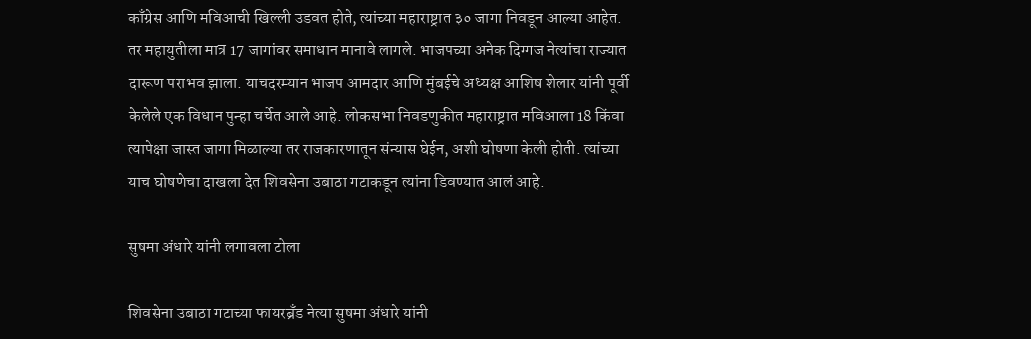काँग्रेस आणि मविआची खिल्ली उडवत होते, त्यांच्या महाराष्ट्रात ३० जागा निवडून आल्या आहेत. तर महायुतीला मात्र 17 जागांवर समाधान मानावे लागले. भाजपच्या अनेक दिग्गज नेत्यांचा राज्यात दारूण पराभव झाला. याचदरम्यान भाजप आमदार आणि मुंबईचे अध्यक्ष आशिष शेलार यांनी पूर्वी केलेले एक विधान पुन्हा चर्चेत आले आहे. लोकसभा निवडणुकीत महाराष्ट्रात मविआला 18 किंवा त्यापेक्षा जास्त जागा मिळाल्या तर राजकारणातून संन्यास घेईन, अशी घोषणा केली होती. त्यांच्या याच घोषणेचा दाखला देत शिवसेना उबाठा गटाकडून त्यांना डिवण्यात आलं आहे.

सुषमा अंधारे यांनी लगावला टोला

शिवसेना उबाठा गटाच्या फायरब्रँड नेत्या सुषमा अंधारे यांनी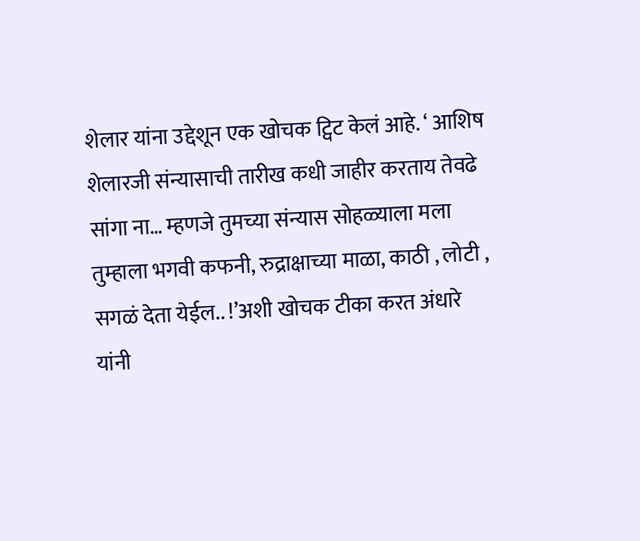शेलार यांना उद्देशून एक खोचक ट्विट केलं आहे. ‘ आशिष शेलारजी संन्यासाची तारीख कधी जाहीर करताय तेवढे सांगा ना… म्हणजे तुमच्या संन्यास सोहळ्याला मला तुम्हाला भगवी कफनी, रुद्राक्षाच्या माळा, काठी , लोटी , सगळं देता येईल.. !’अशी खोचक टीका करत अंधारे यांनी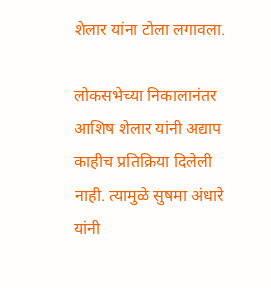शेलार यांना टोला लगावला.

लोकसभेच्या निकालानंतर आशिष शेलार यांनी अद्याप काहीच प्रतिक्रिया दिलेली नाही. त्यामुळे सुषमा अंधारे यांनी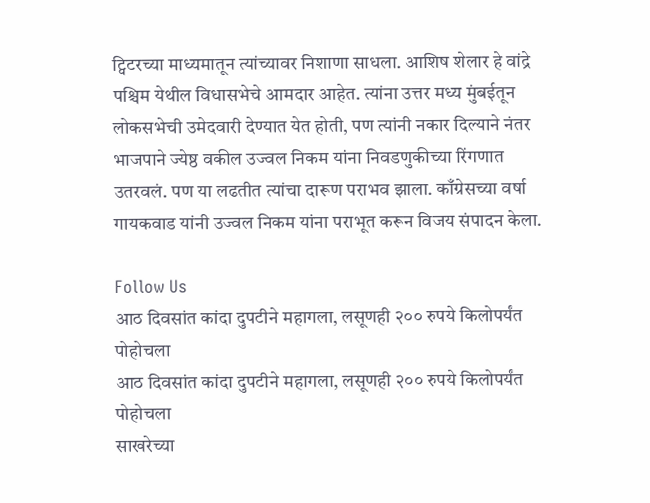ट्विटरच्या माध्यमातून त्यांच्यावर निशाणा साधला. आशिष शेलार हे वांद्रे पश्चिम येथील विधासभेचे आमदार आहेत. त्यांना उत्तर मध्य मुंबईतून लोकसभेची उमेदवारी देण्यात येत होती, पण त्यांनी नकार दिल्याने नंतर भाजपाने ज्येष्ठ वकील उज्वल निकम यांना निवडणुकीच्या रिंगणात उतरवलं. पण या लढतीत त्यांचा दारूण पराभव झाला. काँग्रेसच्या वर्षा गायकवाड यांनी उज्वल निकम यांना पराभूत करून विजय संपादन केला.

Follow Us
आठ दिवसांत कांदा दुपटीने महागला, लसूणही २०० रुपये किलोपर्यंत पोहोचला
आठ दिवसांत कांदा दुपटीने महागला, लसूणही २०० रुपये किलोपर्यंत पोहोचला
साखरेच्या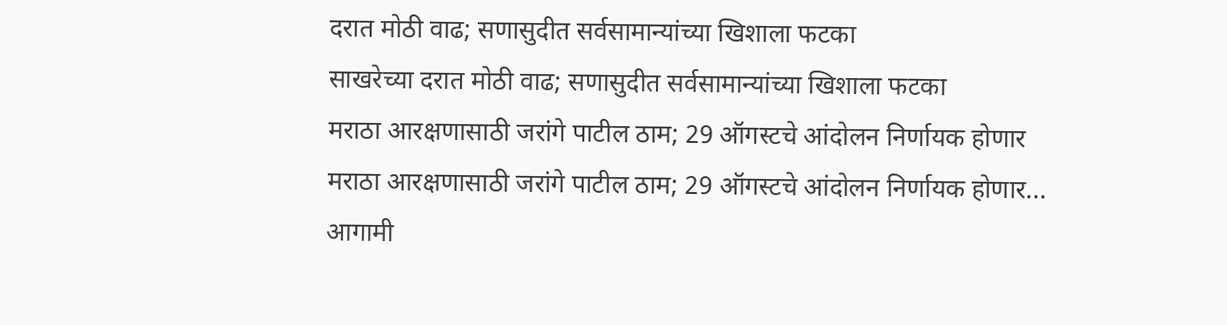दरात मोठी वाढ; सणासुदीत सर्वसामान्यांच्या खिशाला फटका
साखरेच्या दरात मोठी वाढ; सणासुदीत सर्वसामान्यांच्या खिशाला फटका
मराठा आरक्षणासाठी जरांगे पाटील ठाम; 29 ऑगस्टचे आंदोलन निर्णायक होणार
मराठा आरक्षणासाठी जरांगे पाटील ठाम; 29 ऑगस्टचे आंदोलन निर्णायक होणार...
आगामी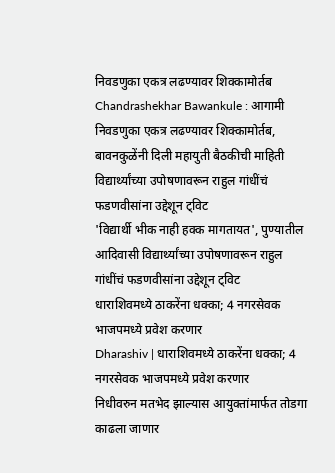निवडणुका एकत्र लढण्यावर शिक्कामोर्तब
Chandrashekhar Bawankule : आगामी निवडणुका एकत्र लढण्यावर शिक्कामोर्तब, बावनकुळेंनी दिली महायुती बैठकीची माहिती
विद्यार्थ्यांच्या उपोषणावरून राहुल गांधींचं फडणवीसांना उद्देशून ट्विट
'विद्यार्थी भीक नाही हक्क मागतायत', पुण्यातील आदिवासी विद्यार्थ्यांच्या उपोषणावरून राहुल गांधींचं फडणवीसांना उद्देशून ट्विट
धाराशिवमध्ये ठाकरेंना धक्का; 4 नगरसेवक भाजपमध्ये प्रवेश करणार
Dharashiv | धाराशिवमध्ये ठाकरेंना धक्का; 4 नगरसेवक भाजपमध्ये प्रवेश करणार
निधीवरुन मतभेद झाल्यास आयुक्तांमार्फत तोडगा काढला जाणार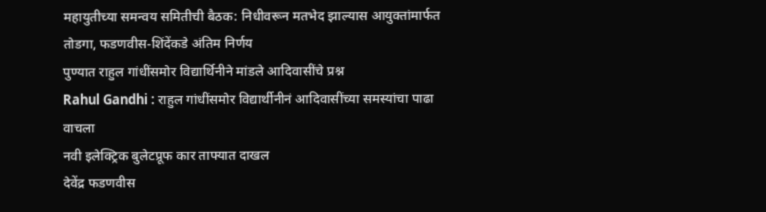महायुतीच्या समन्वय समितीची बैठक: निधीवरून मतभेद झाल्यास आयुक्तांमार्फत तोडगा, फडणवीस-शिंदेंकडे अंतिम निर्णय
पुण्यात राहुल गांधींसमोर विद्यार्थिनीने मांडले आदिवासींचे प्रश्न
Rahul Gandhi : राहुल गांधींसमोर विद्यार्थीनीनं आदिवासींच्या समस्यांचा पाढा वाचला
नवी इलेक्ट्रिक बुलेटप्रूफ कार ताफ्यात दाखल
देवेंद्र फडणवीस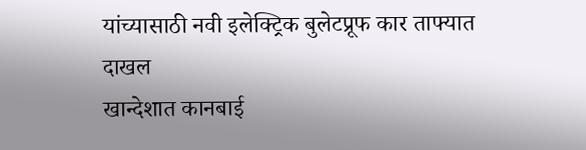यांच्यासाठी नवी इलेक्ट्रिक बुलेटप्रूफ कार ताफ्यात दाखल
खान्देशात कानबाई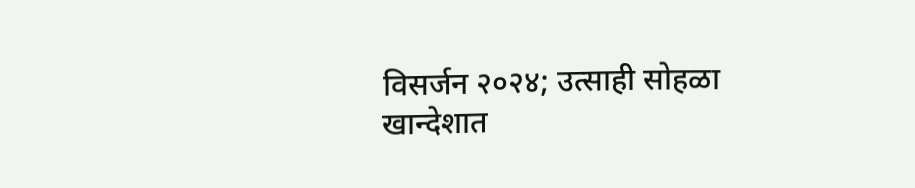विसर्जन २०२४; उत्साही सोहळा
खान्देशात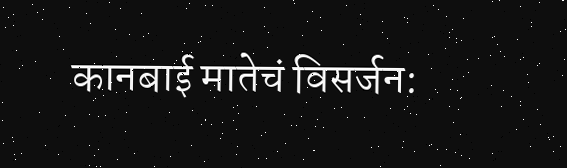कानबाई मातेचं विसर्जन: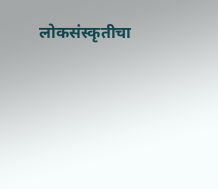लोकसंस्कृतीचा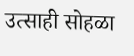उत्साही सोहळा